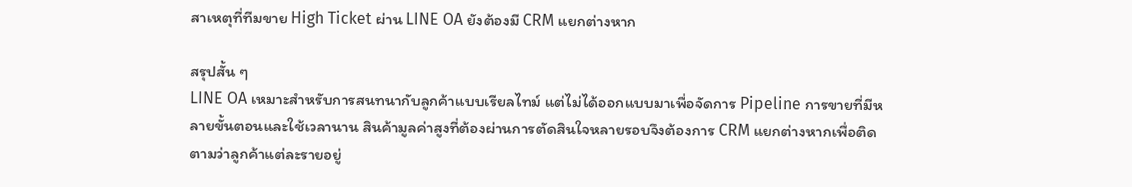สาเหตุที่ทีมขาย High Ticket ผ่าน LINE OA ยังต้องมี CRM แยกต่างหาก

สรุปสั้น ๆ
LINE OA เหมาะสำหรับการสนทนากับลูกค้าแบบเรียลไทม์ แต่ไม่ได้ออกแบบมาเพื่อจัดการ Pipeline การขายที่มีหลายขั้นตอนและใช้เวลานาน สินค้ามูลค่าสูงที่ต้องผ่านการตัดสินใจหลายรอบจึงต้องการ CRM แยกต่างหากเพื่อติดตามว่าลูกค้าแต่ละรายอยู่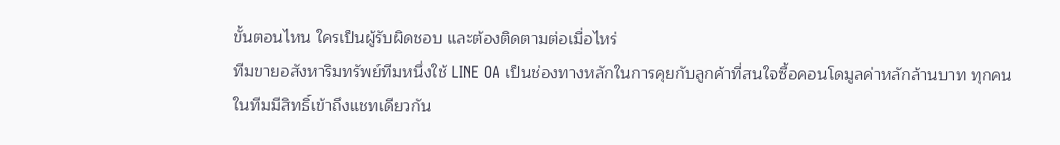ขั้นตอนไหน ใครเป็นผู้รับผิดชอบ และต้องติดตามต่อเมื่อไหร่
ทีมขายอสังหาริมทรัพย์ทีมหนึ่งใช้ LINE OA เป็นช่องทางหลักในการคุยกับลูกค้าที่สนใจซื้อคอนโดมูลค่าหลักล้านบาท ทุกคนในทีมมีสิทธิ์เข้าถึงแชทเดียวกัน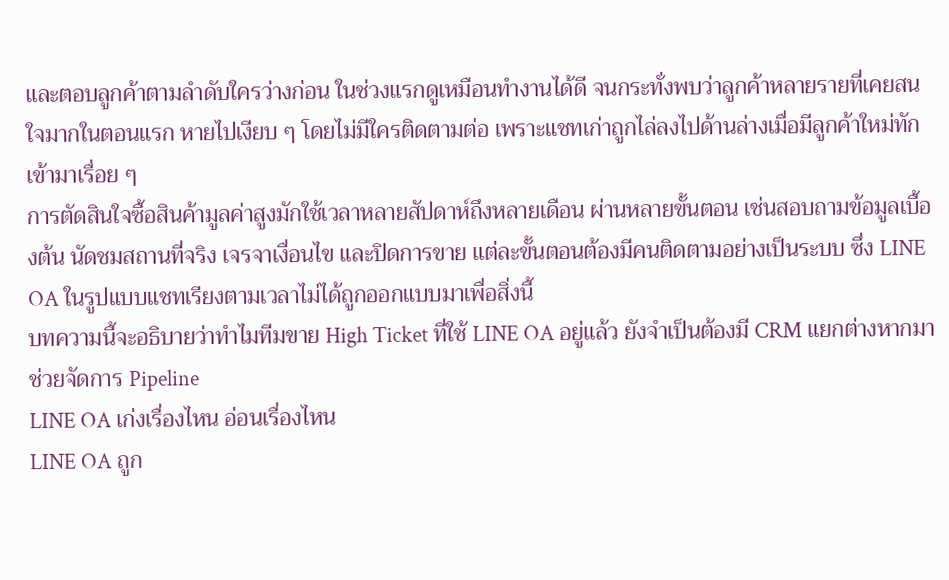และตอบลูกค้าตามลำดับใครว่างก่อน ในช่วงแรกดูเหมือนทำงานได้ดี จนกระทั่งพบว่าลูกค้าหลายรายที่เคยสนใจมากในตอนแรก หายไปเงียบ ๆ โดยไม่มีใครติดตามต่อ เพราะแชทเก่าถูกไล่ลงไปด้านล่างเมื่อมีลูกค้าใหม่ทักเข้ามาเรื่อย ๆ
การตัดสินใจซื้อสินค้ามูลค่าสูงมักใช้เวลาหลายสัปดาห์ถึงหลายเดือน ผ่านหลายขั้นตอน เช่นสอบถามข้อมูลเบื้องต้น นัดชมสถานที่จริง เจรจาเงื่อนไข และปิดการขาย แต่ละขั้นตอนต้องมีคนติดตามอย่างเป็นระบบ ซึ่ง LINE OA ในรูปแบบแชทเรียงตามเวลาไม่ได้ถูกออกแบบมาเพื่อสิ่งนี้
บทความนี้จะอธิบายว่าทำไมทีมขาย High Ticket ที่ใช้ LINE OA อยู่แล้ว ยังจำเป็นต้องมี CRM แยกต่างหากมาช่วยจัดการ Pipeline
LINE OA เก่งเรื่องไหน อ่อนเรื่องไหน
LINE OA ถูก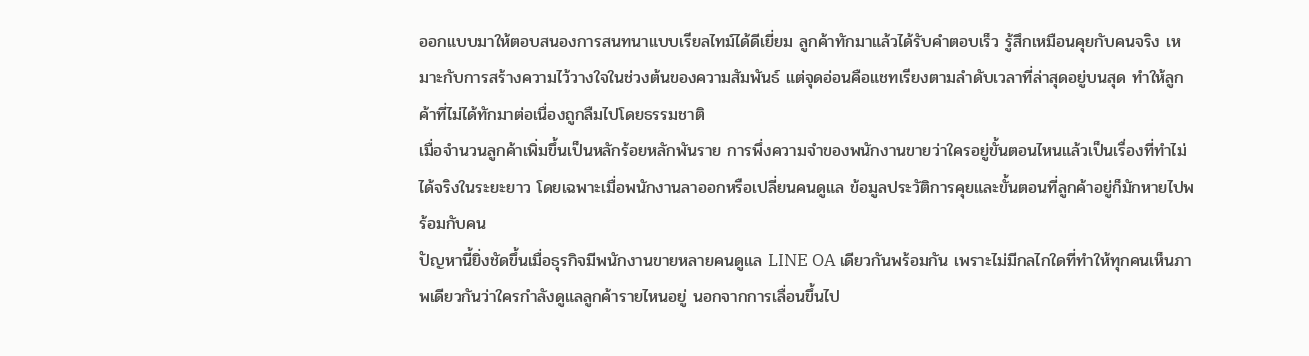ออกแบบมาให้ตอบสนองการสนทนาแบบเรียลไทม์ได้ดีเยี่ยม ลูกค้าทักมาแล้วได้รับคำตอบเร็ว รู้สึกเหมือนคุยกับคนจริง เหมาะกับการสร้างความไว้วางใจในช่วงต้นของความสัมพันธ์ แต่จุดอ่อนคือแชทเรียงตามลำดับเวลาที่ล่าสุดอยู่บนสุด ทำให้ลูกค้าที่ไม่ได้ทักมาต่อเนื่องถูกลืมไปโดยธรรมชาติ
เมื่อจำนวนลูกค้าเพิ่มขึ้นเป็นหลักร้อยหลักพันราย การพึ่งความจำของพนักงานขายว่าใครอยู่ขั้นตอนไหนแล้วเป็นเรื่องที่ทำไม่ได้จริงในระยะยาว โดยเฉพาะเมื่อพนักงานลาออกหรือเปลี่ยนคนดูแล ข้อมูลประวัติการคุยและขั้นตอนที่ลูกค้าอยู่ก็มักหายไปพร้อมกับคน
ปัญหานี้ยิ่งชัดขึ้นเมื่อธุรกิจมีพนักงานขายหลายคนดูแล LINE OA เดียวกันพร้อมกัน เพราะไม่มีกลไกใดที่ทำให้ทุกคนเห็นภาพเดียวกันว่าใครกำลังดูแลลูกค้ารายไหนอยู่ นอกจากการเลื่อนขึ้นไป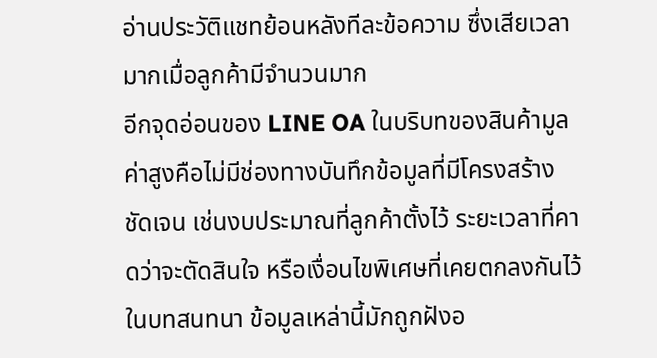อ่านประวัติแชทย้อนหลังทีละข้อความ ซึ่งเสียเวลามากเมื่อลูกค้ามีจำนวนมาก
อีกจุดอ่อนของ LINE OA ในบริบทของสินค้ามูลค่าสูงคือไม่มีช่องทางบันทึกข้อมูลที่มีโครงสร้างชัดเจน เช่นงบประมาณที่ลูกค้าตั้งไว้ ระยะเวลาที่คาดว่าจะตัดสินใจ หรือเงื่อนไขพิเศษที่เคยตกลงกันไว้ในบทสนทนา ข้อมูลเหล่านี้มักถูกฝังอ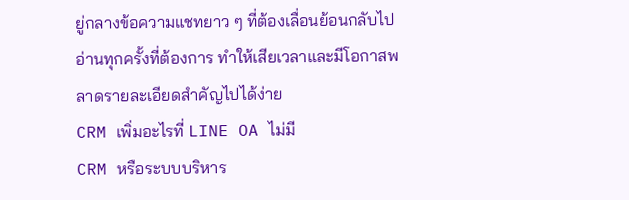ยู่กลางข้อความแชทยาว ๆ ที่ต้องเลื่อนย้อนกลับไปอ่านทุกครั้งที่ต้องการ ทำให้เสียเวลาและมีโอกาสพลาดรายละเอียดสำคัญไปได้ง่าย
CRM เพิ่มอะไรที่ LINE OA ไม่มี
CRM หรือระบบบริหาร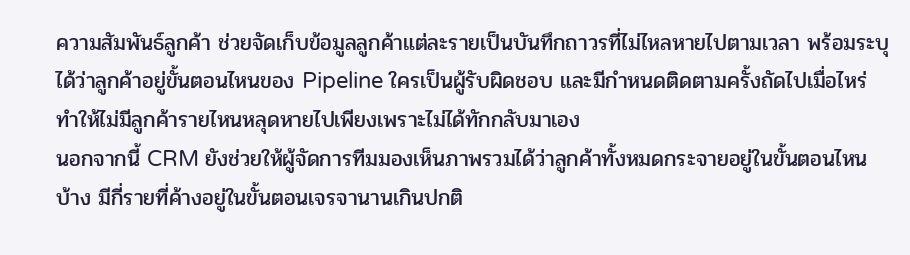ความสัมพันธ์ลูกค้า ช่วยจัดเก็บข้อมูลลูกค้าแต่ละรายเป็นบันทึกถาวรที่ไม่ไหลหายไปตามเวลา พร้อมระบุได้ว่าลูกค้าอยู่ขั้นตอนไหนของ Pipeline ใครเป็นผู้รับผิดชอบ และมีกำหนดติดตามครั้งถัดไปเมื่อไหร่ ทำให้ไม่มีลูกค้ารายไหนหลุดหายไปเพียงเพราะไม่ได้ทักกลับมาเอง
นอกจากนี้ CRM ยังช่วยให้ผู้จัดการทีมมองเห็นภาพรวมได้ว่าลูกค้าทั้งหมดกระจายอยู่ในขั้นตอนไหนบ้าง มีกี่รายที่ค้างอยู่ในขั้นตอนเจรจานานเกินปกติ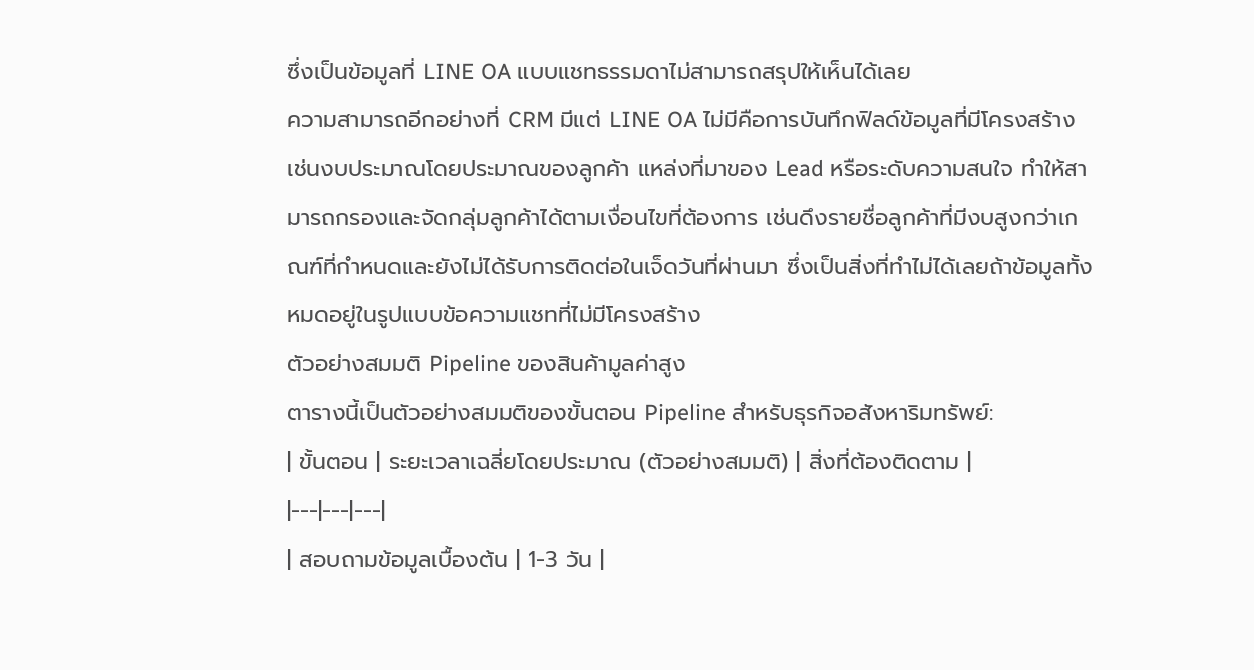ซึ่งเป็นข้อมูลที่ LINE OA แบบแชทธรรมดาไม่สามารถสรุปให้เห็นได้เลย
ความสามารถอีกอย่างที่ CRM มีแต่ LINE OA ไม่มีคือการบันทึกฟิลด์ข้อมูลที่มีโครงสร้าง เช่นงบประมาณโดยประมาณของลูกค้า แหล่งที่มาของ Lead หรือระดับความสนใจ ทำให้สามารถกรองและจัดกลุ่มลูกค้าได้ตามเงื่อนไขที่ต้องการ เช่นดึงรายชื่อลูกค้าที่มีงบสูงกว่าเกณฑ์ที่กำหนดและยังไม่ได้รับการติดต่อในเจ็ดวันที่ผ่านมา ซึ่งเป็นสิ่งที่ทำไม่ได้เลยถ้าข้อมูลทั้งหมดอยู่ในรูปแบบข้อความแชทที่ไม่มีโครงสร้าง
ตัวอย่างสมมติ Pipeline ของสินค้ามูลค่าสูง
ตารางนี้เป็นตัวอย่างสมมติของขั้นตอน Pipeline สำหรับธุรกิจอสังหาริมทรัพย์:
| ขั้นตอน | ระยะเวลาเฉลี่ยโดยประมาณ (ตัวอย่างสมมติ) | สิ่งที่ต้องติดตาม |
|---|---|---|
| สอบถามข้อมูลเบื้องต้น | 1-3 วัน |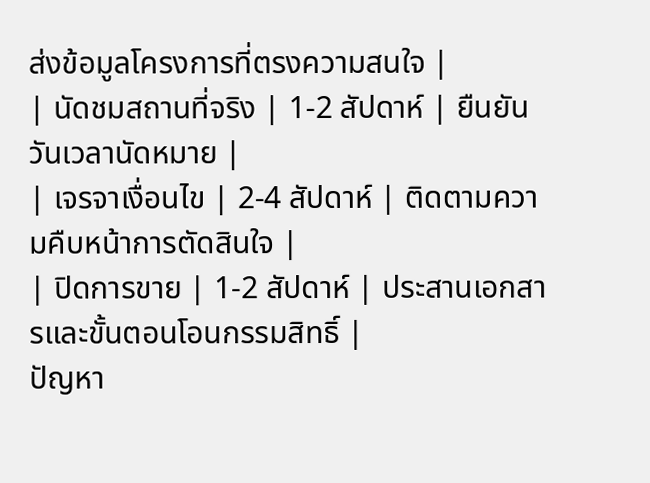ส่งข้อมูลโครงการที่ตรงความสนใจ |
| นัดชมสถานที่จริง | 1-2 สัปดาห์ | ยืนยันวันเวลานัดหมาย |
| เจรจาเงื่อนไข | 2-4 สัปดาห์ | ติดตามความคืบหน้าการตัดสินใจ |
| ปิดการขาย | 1-2 สัปดาห์ | ประสานเอกสารและขั้นตอนโอนกรรมสิทธิ์ |
ปัญหา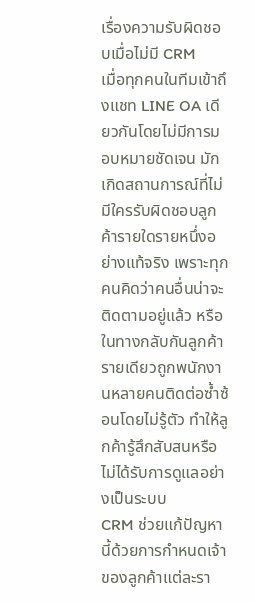เรื่องความรับผิดชอบเมื่อไม่มี CRM
เมื่อทุกคนในทีมเข้าถึงแชท LINE OA เดียวกันโดยไม่มีการมอบหมายชัดเจน มักเกิดสถานการณ์ที่ไม่มีใครรับผิดชอบลูกค้ารายใดรายหนึ่งอย่างแท้จริง เพราะทุกคนคิดว่าคนอื่นน่าจะติดตามอยู่แล้ว หรือในทางกลับกันลูกค้ารายเดียวถูกพนักงานหลายคนติดต่อซ้ำซ้อนโดยไม่รู้ตัว ทำให้ลูกค้ารู้สึกสับสนหรือไม่ได้รับการดูแลอย่างเป็นระบบ
CRM ช่วยแก้ปัญหานี้ด้วยการกำหนดเจ้าของลูกค้าแต่ละรา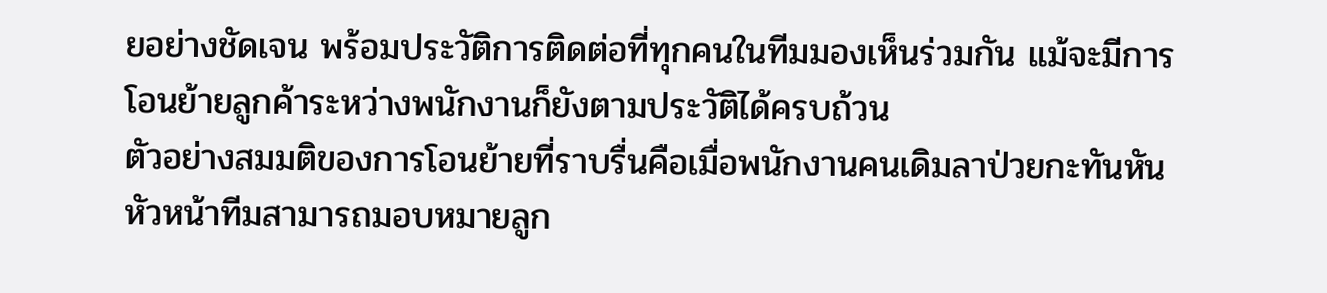ยอย่างชัดเจน พร้อมประวัติการติดต่อที่ทุกคนในทีมมองเห็นร่วมกัน แม้จะมีการโอนย้ายลูกค้าระหว่างพนักงานก็ยังตามประวัติได้ครบถ้วน
ตัวอย่างสมมติของการโอนย้ายที่ราบรื่นคือเมื่อพนักงานคนเดิมลาป่วยกะทันหัน หัวหน้าทีมสามารถมอบหมายลูก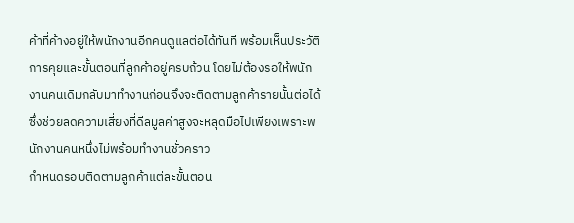ค้าที่ค้างอยู่ให้พนักงานอีกคนดูแลต่อได้ทันที พร้อมเห็นประวัติการคุยและขั้นตอนที่ลูกค้าอยู่ครบถ้วน โดยไม่ต้องรอให้พนักงานคนเดิมกลับมาทำงานก่อนจึงจะติดตามลูกค้ารายนั้นต่อได้ ซึ่งช่วยลดความเสี่ยงที่ดีลมูลค่าสูงจะหลุดมือไปเพียงเพราะพนักงานคนหนึ่งไม่พร้อมทำงานชั่วคราว
กำหนดรอบติดตามลูกค้าแต่ละขั้นตอน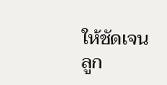ให้ชัดเจน
ลูก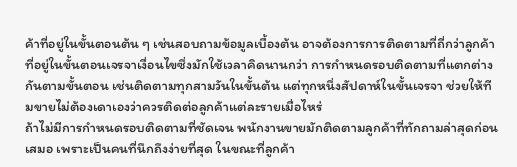ค้าที่อยู่ในขั้นตอนต้น ๆ เช่นสอบถามข้อมูลเบื้องต้น อาจต้องการการติดตามที่ถี่กว่าลูกค้าที่อยู่ในขั้นตอนเจรจาเงื่อนไขซึ่งมักใช้เวลาคิดนานกว่า การกำหนดรอบติดตามที่แตกต่างกันตามขั้นตอน เช่นติดตามทุกสามวันในขั้นต้น แต่ทุกหนึ่งสัปดาห์ในขั้นเจรจา ช่วยให้ทีมขายไม่ต้องเดาเองว่าควรติดต่อลูกค้าแต่ละรายเมื่อไหร่
ถ้าไม่มีการกำหนดรอบติดตามที่ชัดเจน พนักงานขายมักติดตามลูกค้าที่ทักถามล่าสุดก่อนเสมอ เพราะเป็นคนที่นึกถึงง่ายที่สุด ในขณะที่ลูกค้า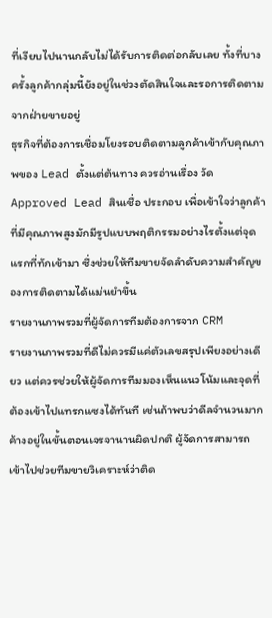ที่เงียบไปนานกลับไม่ได้รับการติดต่อกลับเลย ทั้งที่บางครั้งลูกค้ากลุ่มนี้ยังอยู่ในช่วงตัดสินใจและรอการติดตามจากฝ่ายขายอยู่
ธุรกิจที่ต้องการเชื่อมโยงรอบติดตามลูกค้าเข้ากับคุณภาพของ Lead ตั้งแต่ต้นทาง ควรอ่านเรื่อง วัด Approved Lead สินเชื่อ ประกอบ เพื่อเข้าใจว่าลูกค้าที่มีคุณภาพสูงมักมีรูปแบบพฤติกรรมอย่างไรตั้งแต่จุดแรกที่ทักเข้ามา ซึ่งช่วยให้ทีมขายจัดลำดับความสำคัญของการติดตามได้แม่นยำขึ้น
รายงานภาพรวมที่ผู้จัดการทีมต้องการจาก CRM
รายงานภาพรวมที่ดีไม่ควรมีแค่ตัวเลขสรุปเพียงอย่างเดียว แต่ควรช่วยให้ผู้จัดการทีมมองเห็นแนวโน้มและจุดที่ต้องเข้าไปแทรกแซงได้ทันที เช่นถ้าพบว่าดีลจำนวนมากค้างอยู่ในขั้นตอนเจรจานานผิดปกติ ผู้จัดการสามารถเข้าไปช่วยทีมขายวิเคราะห์ว่าติด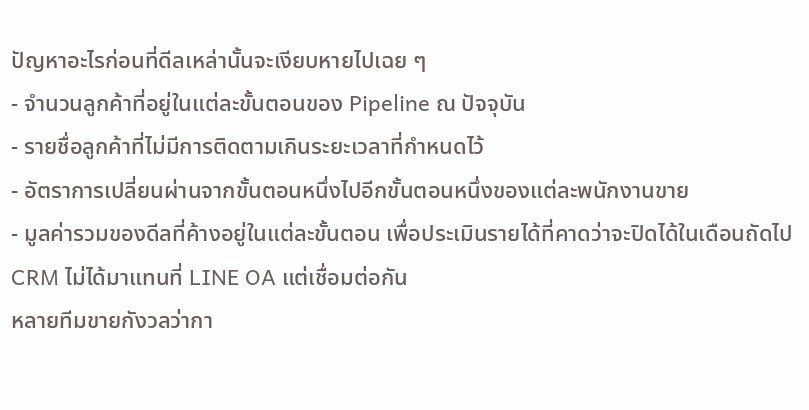ปัญหาอะไรก่อนที่ดีลเหล่านั้นจะเงียบหายไปเฉย ๆ
- จำนวนลูกค้าที่อยู่ในแต่ละขั้นตอนของ Pipeline ณ ปัจจุบัน
- รายชื่อลูกค้าที่ไม่มีการติดตามเกินระยะเวลาที่กำหนดไว้
- อัตราการเปลี่ยนผ่านจากขั้นตอนหนึ่งไปอีกขั้นตอนหนึ่งของแต่ละพนักงานขาย
- มูลค่ารวมของดีลที่ค้างอยู่ในแต่ละขั้นตอน เพื่อประเมินรายได้ที่คาดว่าจะปิดได้ในเดือนถัดไป
CRM ไม่ได้มาแทนที่ LINE OA แต่เชื่อมต่อกัน
หลายทีมขายกังวลว่ากา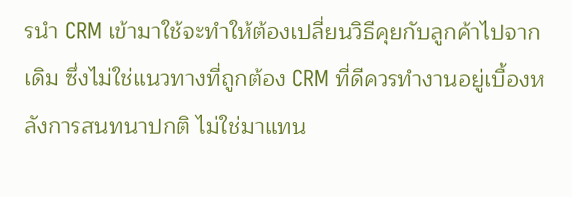รนำ CRM เข้ามาใช้จะทำให้ต้องเปลี่ยนวิธีคุยกับลูกค้าไปจากเดิม ซึ่งไม่ใช่แนวทางที่ถูกต้อง CRM ที่ดีควรทำงานอยู่เบื้องหลังการสนทนาปกติ ไม่ใช่มาแทน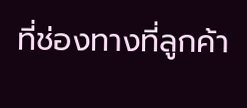ที่ช่องทางที่ลูกค้า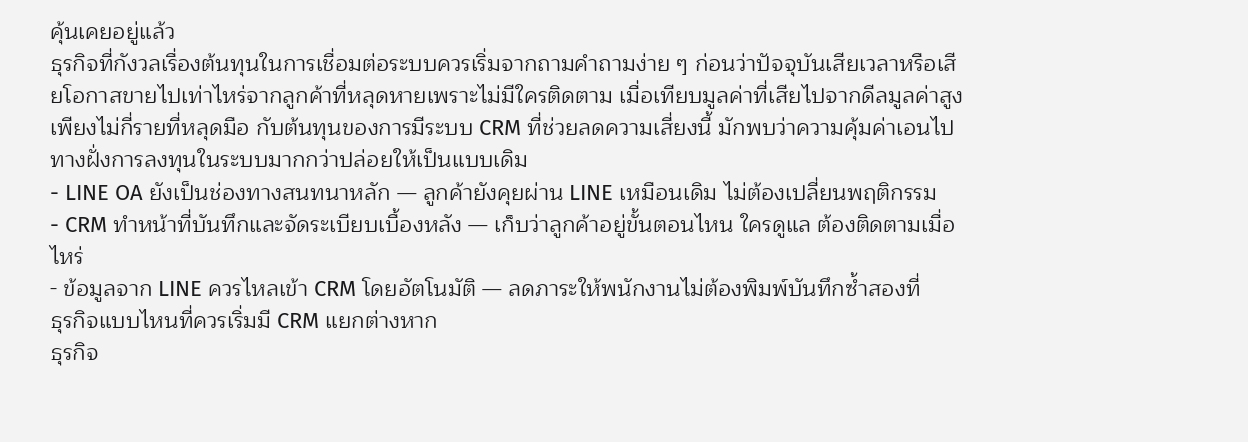คุ้นเคยอยู่แล้ว
ธุรกิจที่กังวลเรื่องต้นทุนในการเชื่อมต่อระบบควรเริ่มจากถามคำถามง่าย ๆ ก่อนว่าปัจจุบันเสียเวลาหรือเสียโอกาสขายไปเท่าไหร่จากลูกค้าที่หลุดหายเพราะไม่มีใครติดตาม เมื่อเทียบมูลค่าที่เสียไปจากดีลมูลค่าสูงเพียงไม่กี่รายที่หลุดมือ กับต้นทุนของการมีระบบ CRM ที่ช่วยลดความเสี่ยงนี้ มักพบว่าความคุ้มค่าเอนไปทางฝั่งการลงทุนในระบบมากกว่าปล่อยให้เป็นแบบเดิม
- LINE OA ยังเป็นช่องทางสนทนาหลัก — ลูกค้ายังคุยผ่าน LINE เหมือนเดิม ไม่ต้องเปลี่ยนพฤติกรรม
- CRM ทำหน้าที่บันทึกและจัดระเบียบเบื้องหลัง — เก็บว่าลูกค้าอยู่ขั้นตอนไหน ใครดูแล ต้องติดตามเมื่อไหร่
- ข้อมูลจาก LINE ควรไหลเข้า CRM โดยอัตโนมัติ — ลดภาระให้พนักงานไม่ต้องพิมพ์บันทึกซ้ำสองที่
ธุรกิจแบบไหนที่ควรเริ่มมี CRM แยกต่างหาก
ธุรกิจ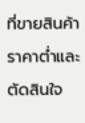ที่ขายสินค้าราคาต่ำและตัดสินใจ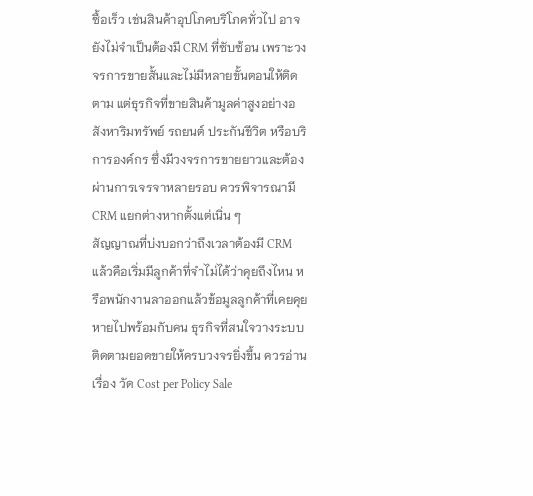ซื้อเร็ว เช่นสินค้าอุปโภคบริโภคทั่วไป อาจยังไม่จำเป็นต้องมี CRM ที่ซับซ้อน เพราะวงจรการขายสั้นและไม่มีหลายขั้นตอนให้ติดตาม แต่ธุรกิจที่ขายสินค้ามูลค่าสูงอย่างอสังหาริมทรัพย์ รถยนต์ ประกันชีวิต หรือบริการองค์กร ซึ่งมีวงจรการขายยาวและต้องผ่านการเจรจาหลายรอบ ควรพิจารณามี CRM แยกต่างหากตั้งแต่เนิ่น ๆ
สัญญาณที่บ่งบอกว่าถึงเวลาต้องมี CRM แล้วคือเริ่มมีลูกค้าที่จำไม่ได้ว่าคุยถึงไหน หรือพนักงานลาออกแล้วข้อมูลลูกค้าที่เคยคุยหายไปพร้อมกับคน ธุรกิจที่สนใจวางระบบติดตามยอดขายให้ครบวงจรยิ่งขึ้น ควรอ่านเรื่อง วัด Cost per Policy Sale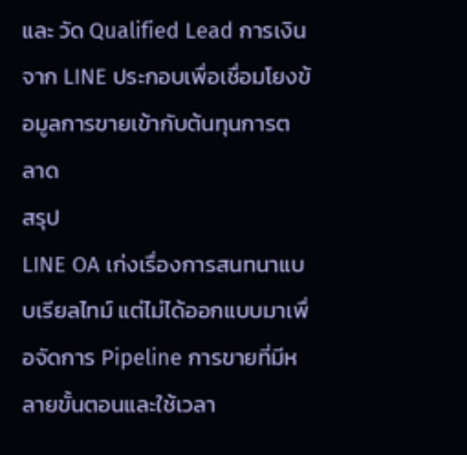และ วัด Qualified Lead การเงินจาก LINE ประกอบเพื่อเชื่อมโยงข้อมูลการขายเข้ากับต้นทุนการตลาด
สรุป
LINE OA เก่งเรื่องการสนทนาแบบเรียลไทม์ แต่ไม่ได้ออกแบบมาเพื่อจัดการ Pipeline การขายที่มีหลายขั้นตอนและใช้เวลา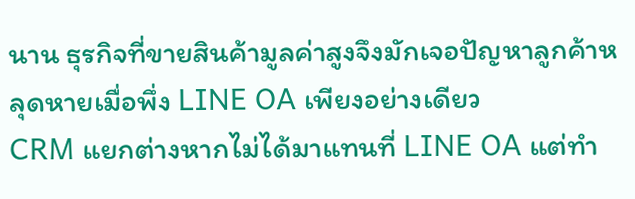นาน ธุรกิจที่ขายสินค้ามูลค่าสูงจึงมักเจอปัญหาลูกค้าหลุดหายเมื่อพึ่ง LINE OA เพียงอย่างเดียว
CRM แยกต่างหากไม่ได้มาแทนที่ LINE OA แต่ทำ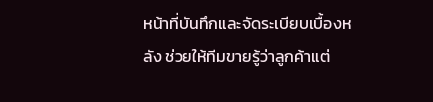หน้าที่บันทึกและจัดระเบียบเบื้องหลัง ช่วยให้ทีมขายรู้ว่าลูกค้าแต่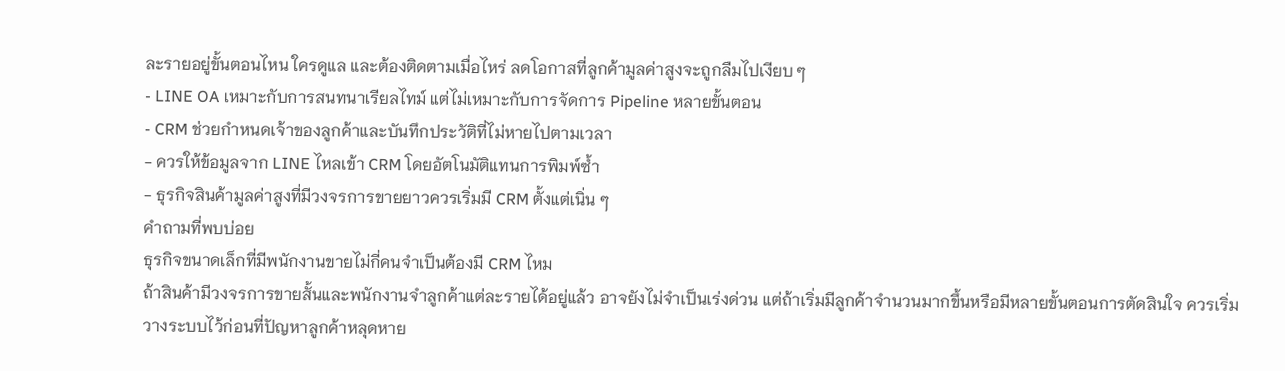ละรายอยู่ขั้นตอนไหน ใครดูแล และต้องติดตามเมื่อไหร่ ลดโอกาสที่ลูกค้ามูลค่าสูงจะถูกลืมไปเงียบ ๆ
- LINE OA เหมาะกับการสนทนาเรียลไทม์ แต่ไม่เหมาะกับการจัดการ Pipeline หลายขั้นตอน
- CRM ช่วยกำหนดเจ้าของลูกค้าและบันทึกประวัติที่ไม่หายไปตามเวลา
- ควรให้ข้อมูลจาก LINE ไหลเข้า CRM โดยอัตโนมัติแทนการพิมพ์ซ้ำ
- ธุรกิจสินค้ามูลค่าสูงที่มีวงจรการขายยาวควรเริ่มมี CRM ตั้งแต่เนิ่น ๆ
คำถามที่พบบ่อย
ธุรกิจขนาดเล็กที่มีพนักงานขายไม่กี่คนจำเป็นต้องมี CRM ไหม
ถ้าสินค้ามีวงจรการขายสั้นและพนักงานจำลูกค้าแต่ละรายได้อยู่แล้ว อาจยังไม่จำเป็นเร่งด่วน แต่ถ้าเริ่มมีลูกค้าจำนวนมากขึ้นหรือมีหลายขั้นตอนการตัดสินใจ ควรเริ่มวางระบบไว้ก่อนที่ปัญหาลูกค้าหลุดหาย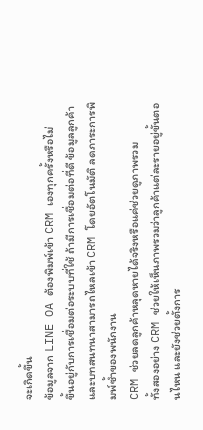จะเกิดขึ้น
ข้อมูลจาก LINE OA ต้องพิมพ์เข้า CRM เองทุกครั้งหรือไม่
ขึ้นอยู่กับการเชื่อมต่อระบบที่ใช้ ถ้ามีการเชื่อมต่อที่ดี ข้อมูลลูกค้าและบทสนทนาสามารถไหลเข้า CRM โดยอัตโนมัติ ลดภาระการพิมพ์ซ้ำของพนักงาน
CRM ช่วยลดลูกค้าหลุดหายได้จริงหรือแค่ช่วยดูภาพรวม
ทั้งสองอย่าง CRM ช่วยให้เห็นภาพรวมว่าลูกค้าแต่ละรายอยู่ขั้นตอนไหน และยังช่วยตั้งการ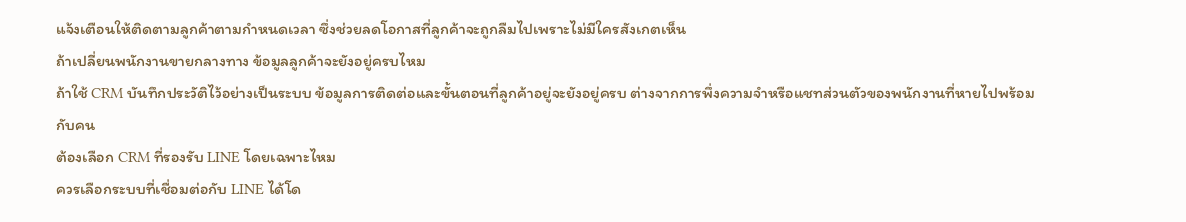แจ้งเตือนให้ติดตามลูกค้าตามกำหนดเวลา ซึ่งช่วยลดโอกาสที่ลูกค้าจะถูกลืมไปเพราะไม่มีใครสังเกตเห็น
ถ้าเปลี่ยนพนักงานขายกลางทาง ข้อมูลลูกค้าจะยังอยู่ครบไหม
ถ้าใช้ CRM บันทึกประวัติไว้อย่างเป็นระบบ ข้อมูลการติดต่อและขั้นตอนที่ลูกค้าอยู่จะยังอยู่ครบ ต่างจากการพึ่งความจำหรือแชทส่วนตัวของพนักงานที่หายไปพร้อมกับคน
ต้องเลือก CRM ที่รองรับ LINE โดยเฉพาะไหม
ควรเลือกระบบที่เชื่อมต่อกับ LINE ได้โด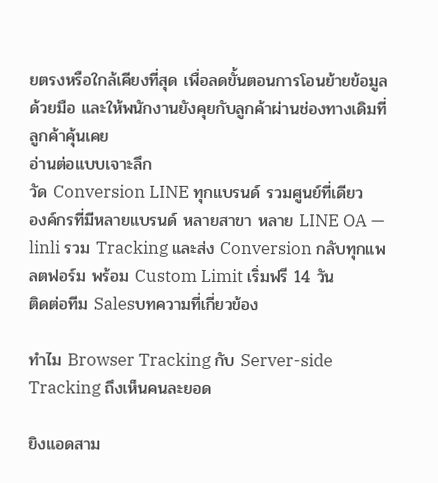ยตรงหรือใกล้เคียงที่สุด เพื่อลดขั้นตอนการโอนย้ายข้อมูลด้วยมือ และให้พนักงานยังคุยกับลูกค้าผ่านช่องทางเดิมที่ลูกค้าคุ้นเคย
อ่านต่อแบบเจาะลึก
วัด Conversion LINE ทุกแบรนด์ รวมศูนย์ที่เดียว
องค์กรที่มีหลายแบรนด์ หลายสาขา หลาย LINE OA — linli รวม Tracking และส่ง Conversion กลับทุกแพลตฟอร์ม พร้อม Custom Limit เริ่มฟรี 14 วัน
ติดต่อทีม Salesบทความที่เกี่ยวข้อง

ทำไม Browser Tracking กับ Server-side Tracking ถึงเห็นคนละยอด

ยิงแอดสาม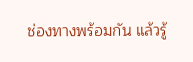ช่องทางพร้อมกัน แล้วรู้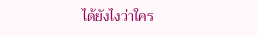ได้ยังไงว่าใคร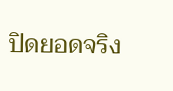ปิดยอดจริง